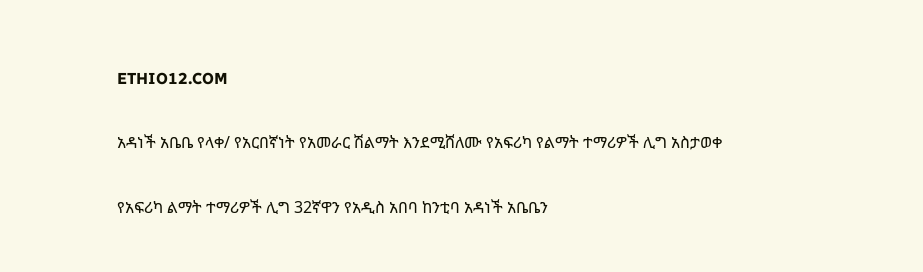ETHIO12.COM

አዳነች አቤቤ የላቀ/ የአርበኛነት የአመራር ሽልማት እንደሚሸለሙ የአፍሪካ የልማት ተማሪዎች ሊግ አስታወቀ

የአፍሪካ ልማት ተማሪዎች ሊግ 32ኛዋን የአዲስ አበባ ከንቲባ አዳነች አቤቤን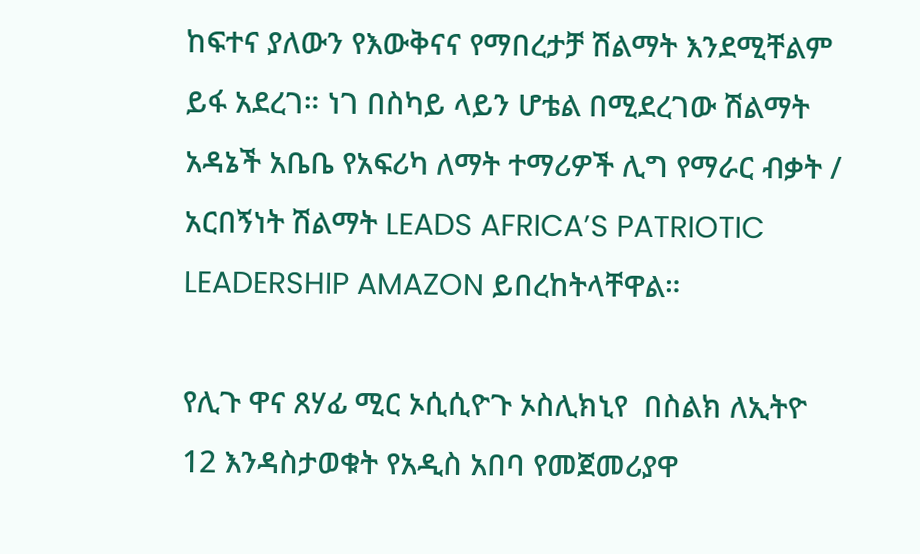ከፍተና ያለውን የእውቅናና የማበረታቻ ሽልማት እንደሚቸልም ይፋ አደረገ። ነገ በስካይ ላይን ሆቴል በሚደረገው ሽልማት አዳኔች አቤቤ የአፍሪካ ለማት ተማሪዎች ሊግ የማራር ብቃት / አርበኝነት ሽልማት LEADS AFRICA’S PATRIOTIC LEADERSHIP AMAZON ይበረከትላቸዋል።

የሊጉ ዋና ጸሃፊ ሚር ኦሲሲዮጉ ኦስሊክኒየ  በስልክ ለኢትዮ 12 እንዳስታወቁት የአዲስ አበባ የመጀመሪያዋ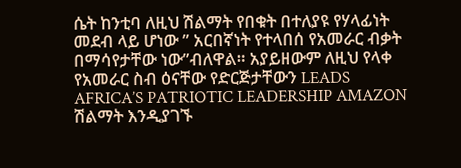ሴት ከንቲባ ለዚህ ሽልማት የበቁት በተለያዩ የሃላፊነት መደብ ላይ ሆነው ” አርበኛነት የተላበሰ የአመራር ብቃት በማሳየታቸው ነው”ብለዋል። አያይዘውም ለዚህ የላቀ የአመራር ስብ ዕናቸው የድርጅታቸውን LEADS AFRICA’S PATRIOTIC LEADERSHIP AMAZON ሽልማት እንዲያገኙ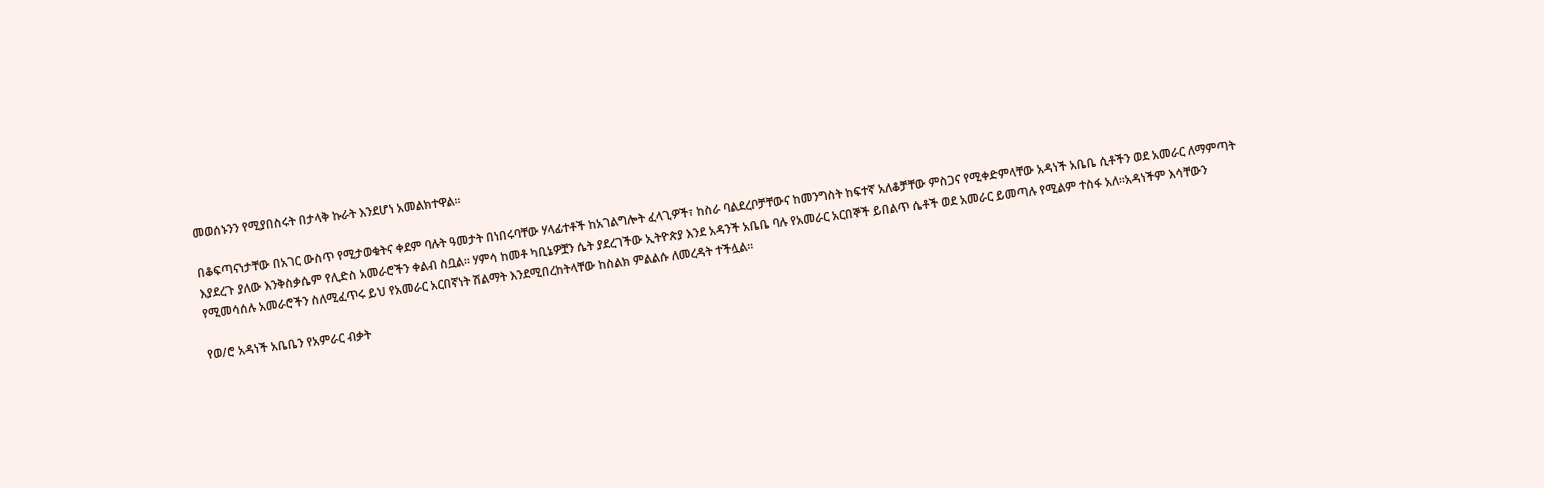መወሰኑንን የሚያበስሩት በታላቅ ኩራት እንደሆነ አመልክተዋል።

በቆፍጣናነታቸው በአገር ውስጥ የሚታወቁትና ቀደም ባሉት ዓመታት በነበሩባቸው ሃላፊተቶች ከአገልግሎት ፈላጊዎች፣ ከስራ ባልደረቦቻቸውና ከመንግስት ከፍተኛ አለቆቻቸው ምስጋና የሚቀድምላቸው አዳነች አቤቤ ሲቶችን ወደ አመራር ለማምጣት እያደረጉ ያለው እንቅስቃሴም የሊድስ አመራሮችን ቀልብ ስቧል። ሃምሳ ከመቶ ካቢኔዎቿን ሴት ያደረገችው ኢትዮጵያ እንደ አዳንች አቤቤ ባሉ የአመራር አርበኞች ይበልጥ ሴቶች ወደ አመራር ይመጣሉ የሚልም ተስፋ አለ።አዳነችም እሳቸውን የሚመሳሰሉ አመራሮችን ስለሚፈጥሩ ይህ የአመራር አርበኛነት ሽልማት እንደሚበረከትላቸው ከስልክ ምልልሱ ለመረዳት ተችሏል።

የወ/ሮ አዳነች አቤቤን የአምራር ብቃት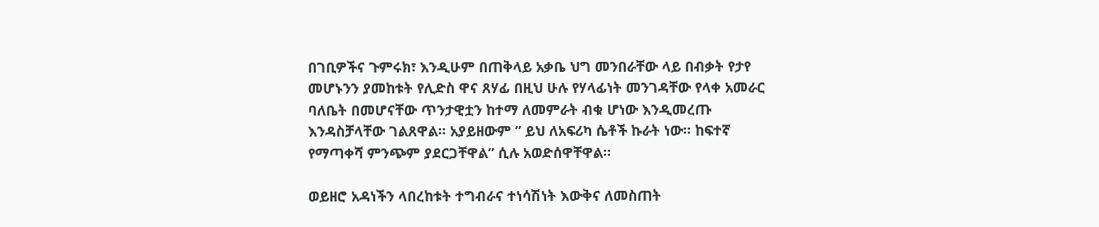በገቢዎችና ጉምሩክ፣ እንዲሁም በጠቅላይ አቃቤ ህግ መንበራቸው ላይ በብቃት የታየ መሆኑንን ያመከቱት የሊድስ ዋና ጸሃፊ በዚህ ሁሉ የሃላፊነት መንገዳቸው የላቀ አመራር ባለቤት በመሆናቸው ጥንታዊቷን ከተማ ለመምራት ብቁ ሆነው እንዲመረጡ እንዳስቻላቸው ገልጸዋል። አያይዘውም ” ይህ ለአፍሪካ ሴቶች ኩራት ነው። ከፍተኛ የማጣቀሻ ምንጭም ያደርጋቸዋል” ሲሉ አወድሰዋቸዋል።

ወይዘሮ አዳነችን ላበረከቱት ተግብራና ተነሳሽነት እውቅና ለመስጠት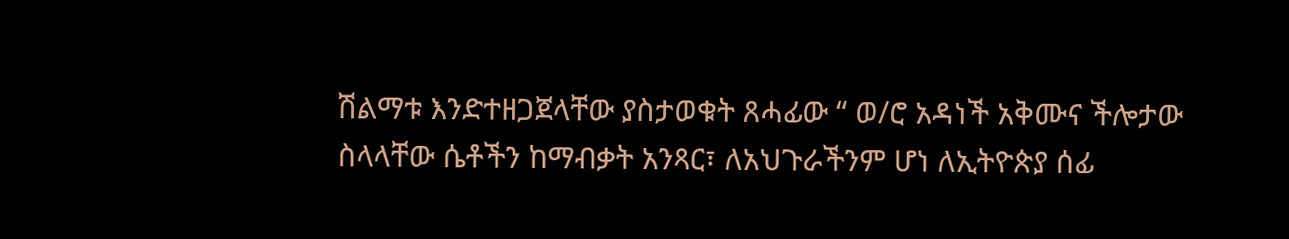ሽልማቱ እንድተዘጋጀላቸው ያስታወቁት ጸሓፊው “ ወ/ሮ አዳነች አቅሙና ችሎታው ስላላቸው ሴቶችን ከማብቃት አንጻር፣ ለአህጉራችንም ሆነ ለኢትዮጵያ ሰፊ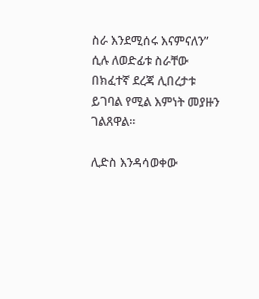ስራ እንደሚሰሩ እናምናለን” ሲሉ ለወድፊቱ ስራቸው በክፈተኛ ደረጃ ሊበረታቱ ይገባል የሚል እምነት መያዙን ገልጸዋል።

ሊድስ እንዳሳወቀው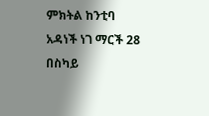ምክትል ከንቲባ አዳነች ነገ ማርች 28 በስካይ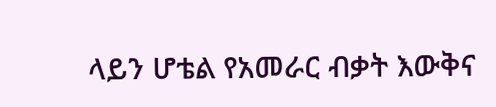ላይን ሆቴል የአመራር ብቃት እውቅና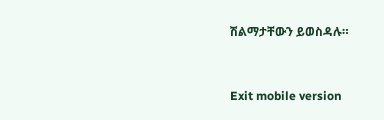ሽልማታቸውን ይወስዳሉ።


Exit mobile version